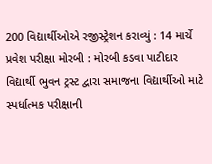200 વિદ્યાર્થીઓએ રજીસ્ટ્રેશન કરાવ્યું : 14 માર્ચે પ્રવેશ પરીક્ષા મોરબી : મોરબી કડવા પાટીદાર વિદ્યાર્થી ભુવન ટ્રસ્ટ દ્વારા સમાજના વિદ્યાર્થીઓ માટે સ્પર્ધાત્મક પરીક્ષાની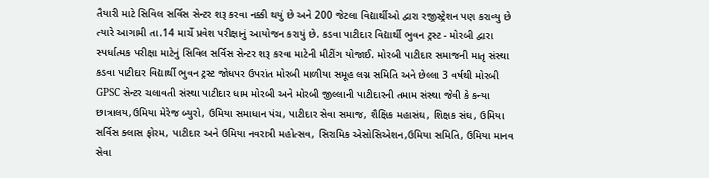તૈયારી માટે સિવિલ સર્વિસ સેન્ટર શરૂ કરવા નક્કી થયું છે અને 200 જેટલા વિદ્યાર્થીઓ દ્વારા રજીસ્ટ્રેશન પણ કરાવ્યુ છે ત્યારે આગામી તા.14 માર્ચે પ્રવેશ પરીક્ષાનું આયોજન કરાયું છે. કડવા પાટીદાર વિદ્યાર્થી ભુવન ટ્રસ્ટ - મોરબી દ્વારા સ્પર્ધાત્મક પરીક્ષા માટેનું સિવિલ સર્વિસ સેન્ટર શરૂ કરવા માટેની મીટીંગ યોજાઈ. મોરબી પાટીદાર સમાજની માતૃ સંસ્થા કડવા પાટીદાર વિદ્યાર્થી ભુવન ટ્રસ્ટ જોધપર ઉપરાંત મોરબી માળીયા સમૂહ લગ્ન સમિતિ અને છેલ્લા 3 વર્ષથી મોરબી GPSC સેન્ટર ચલાવતી સંસ્થા પાટીદાર ધામ મોરબી અને મોરબી જીલ્લાની પાટીદારની તમામ સંસ્થા જેવી કે કન્યા છાત્રાલય,ઉમિયા મેરેજ બ્યુરો, ઉમિયા સમાધાન પંચ, પાટીદાર સેવા સમાજ, શૈક્ષિક મહાસંઘ, શિક્ષક સંઘ, ઉમિયા સર્વિસ ક્લાસ ફોરમ, પાટીદાર અને ઉમિયા નવરાત્રી મહોત્સવ, સિરામિક એસોસિએશન,ઉમિયા સમિતિ, ઉમિયા માનવ સેવા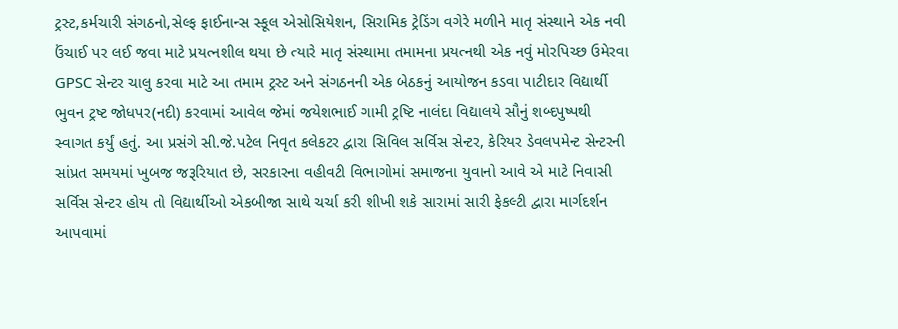ટ્રસ્ટ,કર્મચારી સંગઠનો,સેલ્ફ ફાઈનાન્સ સ્કૂલ એસોસિયેશન, સિરામિક ટ્રેડિંગ વગેરે મળીને માતૃ સંસ્થાને એક નવી ઉંચાઈ પર લઈ જવા માટે પ્રયત્નશીલ થયા છે ત્યારે માતૃ સંસ્થામા તમામના પ્રયત્નથી એક નવું મોરપિચ્છ ઉમેરવા GPSC સેન્ટર ચાલુ કરવા માટે આ તમામ ટ્રસ્ટ અને સંગઠનની એક બેઠકનું આયોજન કડવા પાટીદાર વિદ્યાર્થી ભુવન ટ્રષ્ટ જોધપર(નદી) કરવામાં આવેલ જેમાં જયેશભાઈ ગામી ટ્રષ્ટિ નાલંદા વિદ્યાલયે સૌનું શબ્દપુષ્પથી સ્વાગત કર્યું હતું. આ પ્રસંગે સી.જે.પટેલ નિવૃત કલેકટર દ્વારા સિવિલ સર્વિસ સેન્ટર, કેરિયર ડેવલપમેન્ટ સેન્ટરની સાંપ્રત સમયમાં ખુબજ જરૂરિયાત છે, સરકારના વહીવટી વિભાગોમાં સમાજના યુવાનો આવે એ માટે નિવાસી સર્વિસ સેન્ટર હોય તો વિદ્યાર્થીઓ એકબીજા સાથે ચર્ચા કરી શીખી શકે સારામાં સારી ફેકલ્ટી દ્વારા માર્ગદર્શન આપવામાં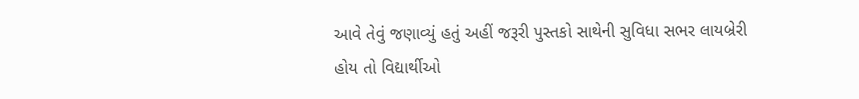આવે તેવું જણાવ્યું હતું અહીં જરૂરી પુસ્તકો સાથેની સુવિધા સભર લાયબ્રેરી હોય તો વિદ્યાર્થીઓ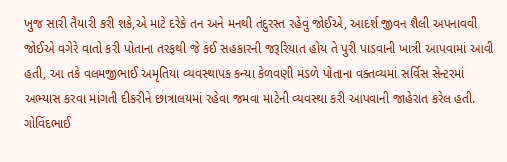ખુજ સારી તૈયારી કરી શકે,એ માટે દરેકે તન અને મનથી તંદુરસ્ત રહેવું જોઈએ, આદર્શ જીવન શૈલી અપનાવવી જોઈએ વગેરે વાતો કરી પોતાના તરફથી જે કંઈ સહકારની જરૂરિયાત હોય તે પુરી પાડવાની ખાત્રી આપવામાં આવી હતી, આ તકે વલમજીભાઈ અમૃતિયા વ્યવસ્થાપક કન્યા કેળવણી મંડળે પોતાના વક્તવ્યમાં સર્વિસ સેન્ટરમાં અભ્યાસ કરવા માંગતી દીકરીને છાત્રાલયમાં રહેવા જમવા માટેની વ્યવસ્થા કરી આપવાની જાહેરાત કરેલ હતી. ગોવિંદભાઈ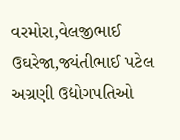વરમોરા,વેલજીભાઈ ઉઘરેજા,જ્યંતીભાઈ પટેલ અગ્રણી ઉદ્યોગપતિઓ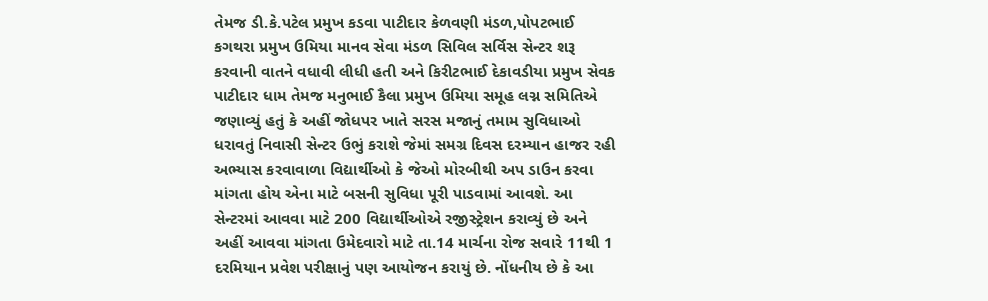તેમજ ડી.કે.પટેલ પ્રમુખ કડવા પાટીદાર કેળવણી મંડળ,પોપટભાઈ કગથરા પ્રમુખ ઉમિયા માનવ સેવા મંડળ સિવિલ સર્વિસ સેન્ટર શરૂ કરવાની વાતને વધાવી લીધી હતી અને કિરીટભાઈ દેકાવડીયા પ્રમુખ સેવક પાટીદાર ધામ તેમજ મનુભાઈ કૈલા પ્રમુખ ઉમિયા સમૂહ લગ્ન સમિતિએ જણાવ્યું હતું કે અહીં જોધપર ખાતે સરસ મજાનું તમામ સુવિધાઓ ધરાવતું નિવાસી સેન્ટર ઉભું કરાશે જેમાં સમગ્ર દિવસ દરમ્યાન હાજર રહી અભ્યાસ કરવાવાળા વિદ્યાર્થીઓ કે જેઓ મોરબીથી અપ ડાઉન કરવા માંગતા હોય એના માટે બસની સુવિધા પૂરી પાડવામાં આવશે. આ સેન્ટરમાં આવવા માટે 200 વિદ્યાર્થીઓએ રજીસ્ટ્રેશન કરાવ્યું છે અને અહીં આવવા માંગતા ઉમેદવારો માટે તા.14 માર્ચના રોજ સવારે 11થી 1 દરમિયાન પ્રવેશ પરીક્ષાનું પણ આયોજન કરાયું છે. નોંધનીય છે કે આ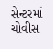સેન્ટરમાં ચોવીસ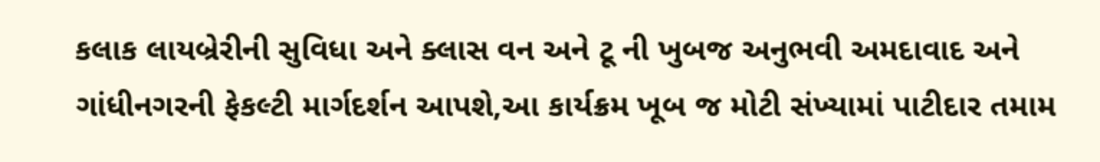કલાક લાયબ્રેરીની સુવિધા અને ક્લાસ વન અને ટૂ ની ખુબજ અનુભવી અમદાવાદ અને ગાંધીનગરની ફેકલ્ટી માર્ગદર્શન આપશે,આ કાર્યક્રમ ખૂબ જ મોટી સંખ્યામાં પાટીદાર તમામ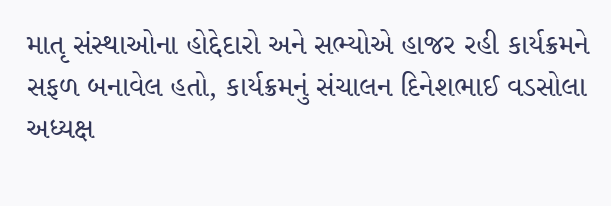માતૃ સંસ્થાઓના હોદ્દેદારો અને સભ્યોએ હાજર રહી કાર્યક્રમને સફળ બનાવેલ હતો, કાર્યક્રમનું સંચાલન દિનેશભાઈ વડસોલા અધ્યક્ષ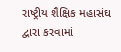રાષ્ટ્રીય શૈક્ષિક મહાસંઘ દ્વારા કરવામાં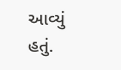આવ્યું હતું.